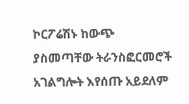ኮርፖሬሽኑ ከውጭ ያስመጣቸው ትራንስፎርመሮች አገልግሎት እየሰጡ አይደለም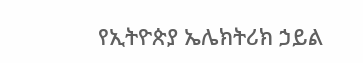የኢትዮጵያ ኤሌክትሪክ ኃይል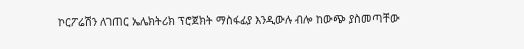ኮርፖሬሽን ለገጠር ኤሌክትሪክ ፕሮጀክት ማስፋፊያ እንዲውሉ ብሎ ከውጭ ያስመጣቸው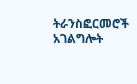ትራንስፎርመሮች አገልግሎት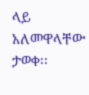ላይ አለመዋላቸው ታወቀ፡፡